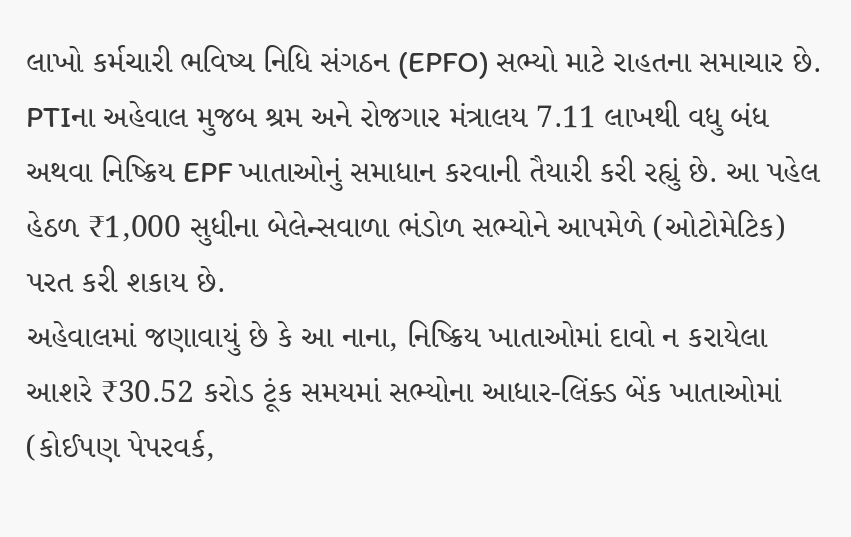લાખો કર્મચારી ભવિષ્ય નિધિ સંગઠન (EPFO) સભ્યો માટે રાહતના સમાચાર છે. PTIના અહેવાલ મુજબ શ્રમ અને રોજગાર મંત્રાલય 7.11 લાખથી વધુ બંધ અથવા નિષ્ક્રિય EPF ખાતાઓનું સમાધાન કરવાની તૈયારી કરી રહ્યું છે. આ પહેલ હેઠળ ₹1,000 સુધીના બેલેન્સવાળા ભંડોળ સભ્યોને આપમેળે (ઓટોમેટિક) પરત કરી શકાય છે.
અહેવાલમાં જણાવાયું છે કે આ નાના, નિષ્ક્રિય ખાતાઓમાં દાવો ન કરાયેલા આશરે ₹30.52 કરોડ ટૂંક સમયમાં સભ્યોના આધાર-લિંક્ડ બેંક ખાતાઓમાં (કોઈપણ પેપરવર્ક,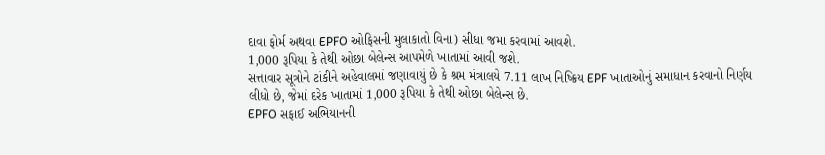દાવા ફોર્મ અથવા EPFO ઓફિસની મુલાકાતો વિના) સીધા જમા કરવામાં આવશે.
1,000 રૂપિયા કે તેથી ઓછા બેલેન્સ આપમેળે ખાતામાં આવી જશે.
સત્તાવાર સૂત્રોને ટાંકીને અહેવાલમાં જણાવાયું છે કે શ્રમ મંત્રાલયે 7.11 લાખ નિષ્ક્રિય EPF ખાતાઓનું સમાધાન કરવાનો નિર્ણય લીધો છે, જેમાં દરેક ખાતામાં 1,000 રૂપિયા કે તેથી ઓછા બેલેન્સ છે.
EPFO સફાઈ અભિયાનની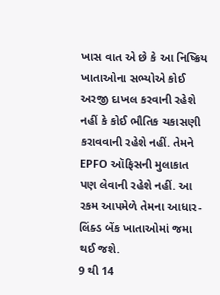ખાસ વાત એ છે કે આ નિષ્ક્રિય ખાતાઓના સભ્યોએ કોઈ અરજી દાખલ કરવાની રહેશે નહીં કે કોઈ ભૌતિક ચકાસણી કરાવવાની રહેશે નહીં. તેમને EPFO ઑફિસની મુલાકાત પણ લેવાની રહેશે નહીં. આ રકમ આપમેળે તેમના આધાર-લિંક્ડ બેંક ખાતાઓમાં જમા થઈ જશે.
9 થી 14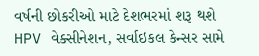વર્ષની છોકરીઓ માટે દેશભરમાં શરૂ થશે HPV વેક્સીનેશન, સર્વાઇકલ કેન્સર સામે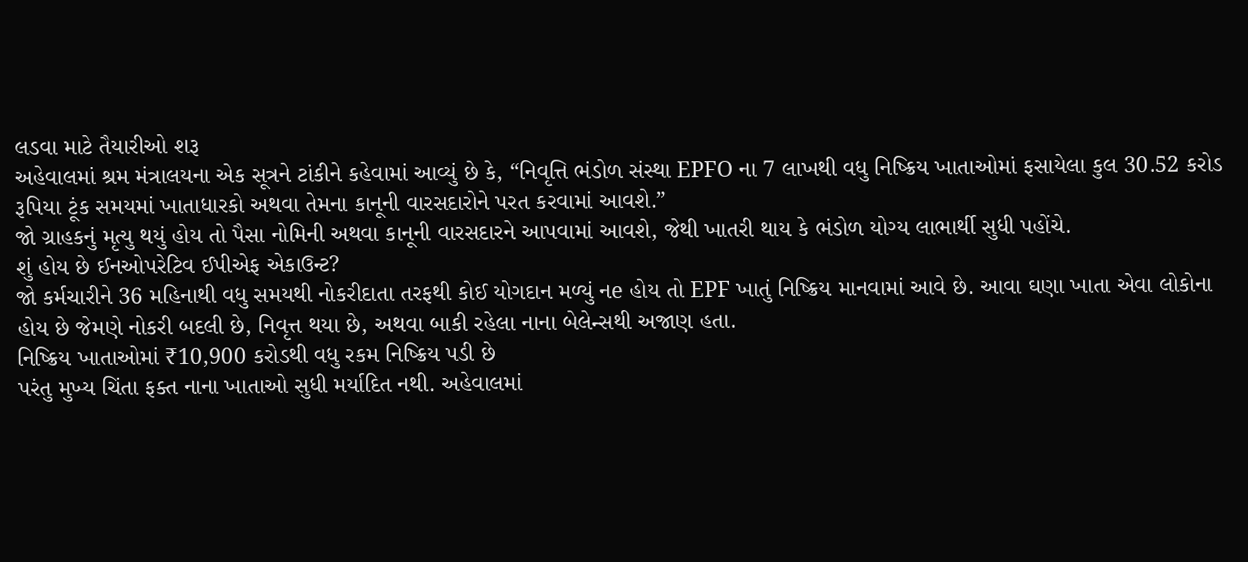લડવા માટે તૈયારીઓ શરૂ
અહેવાલમાં શ્રમ મંત્રાલયના એક સૂત્રને ટાંકીને કહેવામાં આવ્યું છે કે, “નિવૃત્તિ ભંડોળ સંસ્થા EPFO ના 7 લાખથી વધુ નિષ્ક્રિય ખાતાઓમાં ફસાયેલા કુલ 30.52 કરોડ રૂપિયા ટૂંક સમયમાં ખાતાધારકો અથવા તેમના કાનૂની વારસદારોને પરત કરવામાં આવશે.”
જો ગ્રાહકનું મૃત્યુ થયું હોય તો પૈસા નોમિની અથવા કાનૂની વારસદારને આપવામાં આવશે, જેથી ખાતરી થાય કે ભંડોળ યોગ્ય લાભાર્થી સુધી પહોંચે.
શું હોય છે ઈનઓપરેટિવ ઈપીએફ એકાઉન્ટ?
જો કર્મચારીને 36 મહિનાથી વધુ સમયથી નોકરીદાતા તરફથી કોઈ યોગદાન મળ્યું નe હોય તો EPF ખાતું નિષ્ક્રિય માનવામાં આવે છે. આવા ઘણા ખાતા એવા લોકોના હોય છે જેમણે નોકરી બદલી છે, નિવૃત્ત થયા છે, અથવા બાકી રહેલા નાના બેલેન્સથી અજાણ હતા.
નિષ્ક્રિય ખાતાઓમાં ₹10,900 કરોડથી વધુ રકમ નિષ્ક્રિય પડી છે
પરંતુ મુખ્ય ચિંતા ફક્ત નાના ખાતાઓ સુધી મર્યાદિત નથી. અહેવાલમાં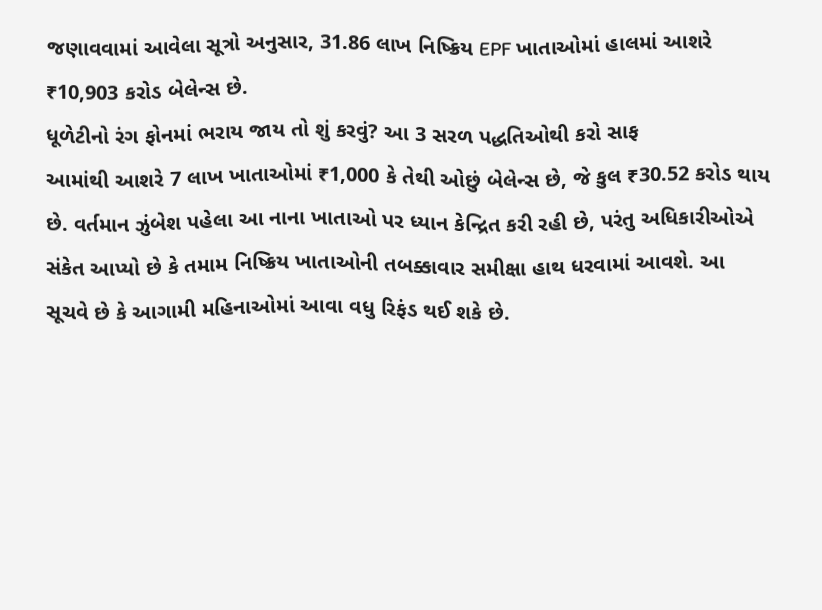જણાવવામાં આવેલા સૂત્રો અનુસાર, 31.86 લાખ નિષ્ક્રિય EPF ખાતાઓમાં હાલમાં આશરે ₹10,903 કરોડ બેલેન્સ છે.
ધૂળેટીનો રંગ ફોનમાં ભરાય જાય તો શું કરવું? આ 3 સરળ પદ્ધતિઓથી કરો સાફ
આમાંથી આશરે 7 લાખ ખાતાઓમાં ₹1,000 કે તેથી ઓછું બેલેન્સ છે, જે કુલ ₹30.52 કરોડ થાય છે. વર્તમાન ઝુંબેશ પહેલા આ નાના ખાતાઓ પર ધ્યાન કેન્દ્રિત કરી રહી છે, પરંતુ અધિકારીઓએ સંકેત આપ્યો છે કે તમામ નિષ્ક્રિય ખાતાઓની તબક્કાવાર સમીક્ષા હાથ ધરવામાં આવશે. આ સૂચવે છે કે આગામી મહિનાઓમાં આવા વધુ રિફંડ થઈ શકે છે.